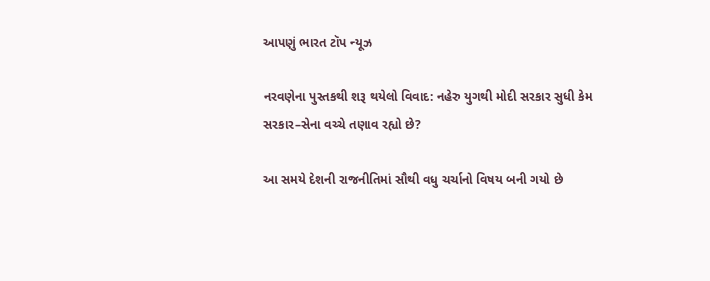આપણું ભારત ટૉપ ન્યૂઝ

નરવણેના પુસ્તકથી શરૂ થયેલો વિવાદ: નહેરુ યુગથી મોદી સરકાર સુધી કેમ સરકાર–સેના વચ્ચે તણાવ રહ્યો છે?

આ સમયે દેશની રાજનીતિમાં સૌથી વધુ ચર્ચાનો વિષય બની ગયો છે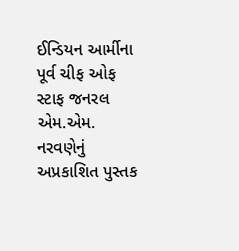ઈન્ડિયન આર્મીના પૂર્વ ચીફ ઓફ સ્ટાફ જનરલ એમ.એમ. નરવણેનું અપ્રકાશિત પુસ્તક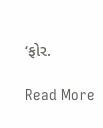‘ફોર.

Read More